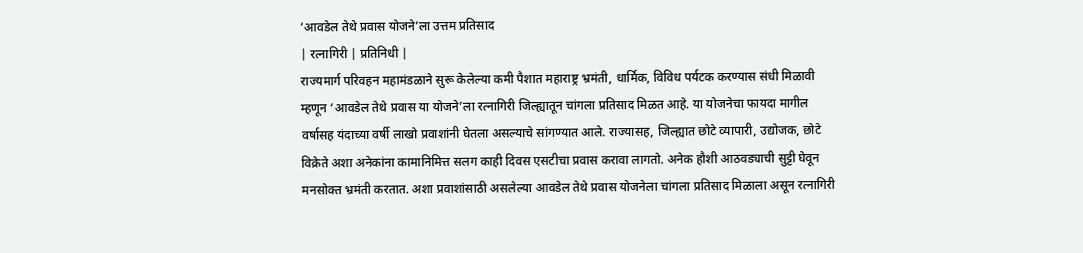‘आवडेल तेथे प्रवास योजने’ला उत्तम प्रतिसाद
| रत्नागिरी | प्रतिनिधी |
राज्यमार्ग परिवहन महामंडळाने सुरू केलेल्या कमी पैशात महाराष्ट्र भ्रमंती, धार्मिक, विविध पर्यटक करण्यास संधी मिळावी म्हणून ‘आवडेल तेथे प्रवास या योजने’ला रत्नागिरी जिल्ह्यातून चांगला प्रतिसाद मिळत आहे. या योजनेचा फायदा मागील वर्षासह यंदाच्या वर्षी लाखो प्रवाशांनी घेतला असल्याचे सांगण्यात आले. राज्यासह, जिल्ह्यात छोटे व्यापारी, उद्योजक, छोटे विक्रेते अशा अनेकांना कामानिमित्त सलग काही दिवस एसटीचा प्रवास करावा लागतो. अनेक हौशी आठवड्याची सुट्टी घेवून मनसोक्त भ्रमंती करतात. अशा प्रवाशांसाठी असलेल्या आवडेल तेथे प्रवास योजनेला चांगला प्रतिसाद मिळाला असून रत्नागिरी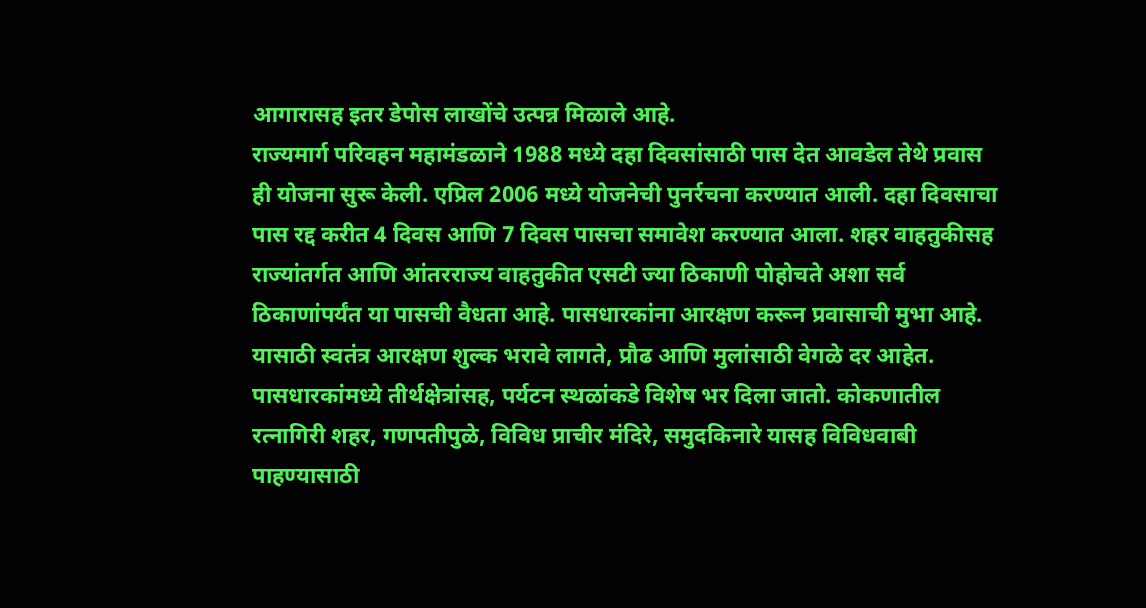आगारासह इतर डेपोस लाखोंचे उत्पन्न मिळाले आहे.
राज्यमार्ग परिवहन महामंडळाने 1988 मध्ये दहा दिवसांसाठी पास देत आवडेल तेथे प्रवास ही योजना सुरू केली. एप्रिल 2006 मध्ये योजनेची पुनर्रचना करण्यात आली. दहा दिवसाचा पास रद्द करीत 4 दिवस आणि 7 दिवस पासचा समावेश करण्यात आला. शहर वाहतुकीसह राज्यांतर्गत आणि आंतरराज्य वाहतुकीत एसटी ज्या ठिकाणी पोहोचते अशा सर्व ठिकाणांपर्यंत या पासची वैधता आहे. पासधारकांना आरक्षण करून प्रवासाची मुभा आहे.
यासाठी स्वतंत्र आरक्षण शुल्क भरावे लागते, प्रौढ आणि मुलांसाठी वेगळे दर आहेत. पासधारकांमध्ये तीर्थक्षेत्रांसह, पर्यटन स्थळांकडे विशेष भर दिला जातो. कोकणातील रत्नागिरी शहर, गणपतीपुळे, विविध प्राचीर मंदिरे, समुदकिनारे यासह विविधवाबी पाहण्यासाठी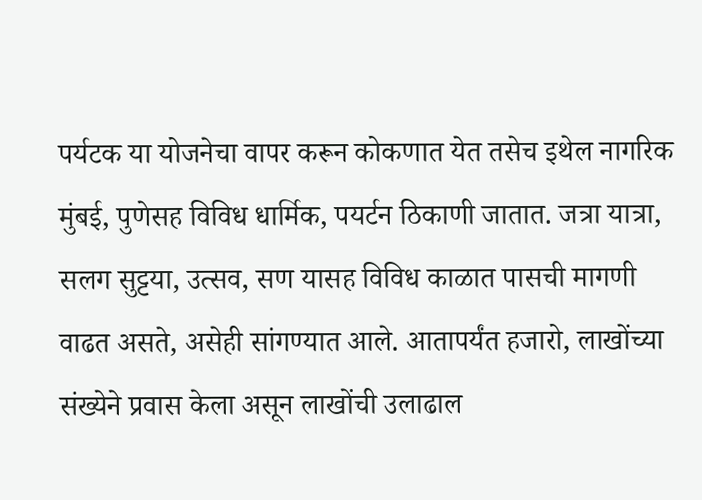पर्यटक या योजनेचा वापर करून कोकणात येत तसेच इथेल नागरिक मुंबई, पुणेसह विविध धार्मिक, पयर्टन ठिकाणी जातात. जत्रा यात्रा, सलग सुट्टया, उत्सव, सण यासह विविध काळात पासची मागणी वाढत असते, असेही सांगण्यात आले. आतापर्यंत हजारो, लाखोंच्या संख्येने प्रवास केला असून लाखोंची उलाढाल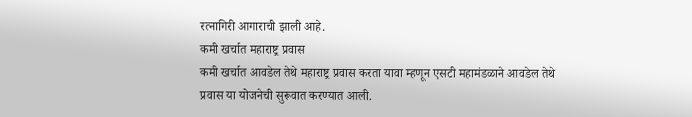रत्नागिरी आगाराची झाली आहे.
कमी खर्चात महाराष्ट्र प्रवास
कमी खर्चात आवडेल तेथे महाराष्ट्र प्रवास करता यावा म्हणून एसटी महामंडळाने आवडेल तेथे प्रवास या योजनेची सुरूवात करण्यात आली.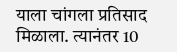याला चांगला प्रतिसाद मिळाला. त्यानंतर 10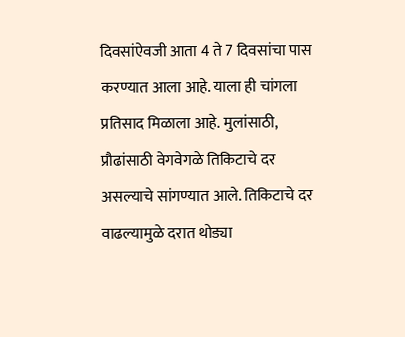दिवसांऐवजी आता 4 ते 7 दिवसांचा पास करण्यात आला आहे. याला ही चांगला प्रतिसाद मिळाला आहे. मुलांसाठी, प्रौढांसाठी वेगवेगळे तिकिटाचे दर असल्याचे सांगण्यात आले. तिकिटाचे दर वाढल्यामुळे दरात थोड्या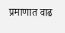प्रमाणात वाढ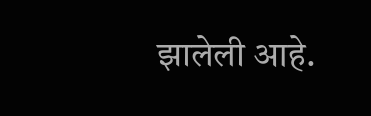झालेली आहे.